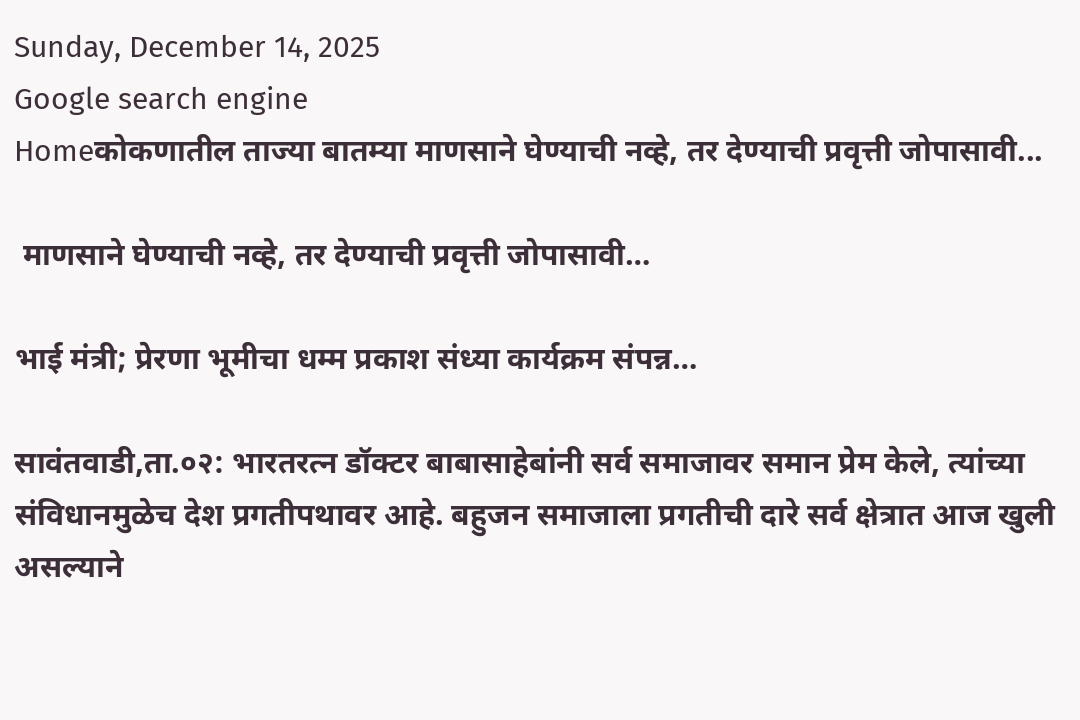Sunday, December 14, 2025
Google search engine
Homeकोकणातील ताज्या बातम्या माणसाने घेण्याची नव्हे, तर देण्याची प्रवृत्ती जोपासावी...

 माणसाने घेण्याची नव्हे, तर देण्याची प्रवृत्ती जोपासावी…

भाई मंत्री; प्रेरणा भूमीचा धम्म प्रकाश संध्या कार्यक्रम संपन्न…

सावंतवाडी,ता.०२: भारतरत्न डॉक्टर बाबासाहेबांनी सर्व समाजावर समान प्रेम केले, त्यांच्या संविधानमुळेच देश प्रगतीपथावर आहे. बहुजन समाजाला प्रगतीची दारे सर्व क्षेत्रात आज खुली असल्याने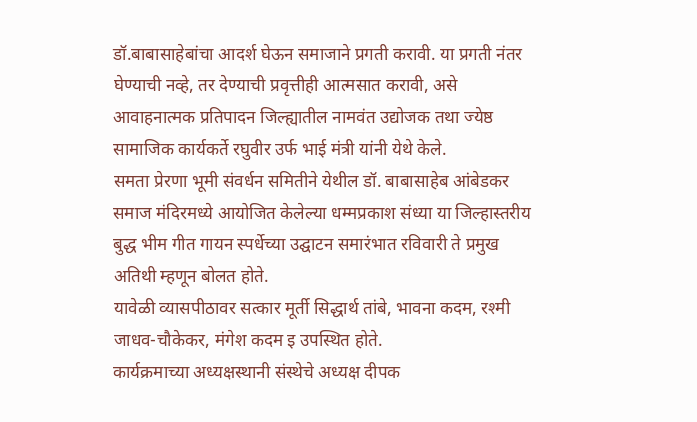डॉ.बाबासाहेबांचा आदर्श घेऊन समाजाने प्रगती करावी. या प्रगती नंतर घेण्याची नव्हे, तर देण्याची प्रवृत्तीही आत्मसात करावी, असे आवाहनात्मक प्रतिपादन जिल्ह्यातील नामवंत उद्योजक तथा ज्येष्ठ सामाजिक कार्यकर्ते रघुवीर उर्फ भाई मंत्री यांनी येथे केले.
समता प्रेरणा भूमी संवर्धन समितीने येथील डॉ. बाबासाहेब आंबेडकर समाज मंदिरमध्ये आयोजित केलेल्या धम्मप्रकाश संध्या या जिल्हास्तरीय बुद्ध भीम गीत गायन स्पर्धेच्या उद्घाटन समारंभात रविवारी ते प्रमुख अतिथी म्हणून बोलत होते.
यावेळी व्यासपीठावर सत्कार मूर्ती सिद्धार्थ तांबे, भावना कदम, रश्मी जाधव-चौकेकर, मंगेश कदम इ उपस्थित होते.
कार्यक्रमाच्या अध्यक्षस्थानी संस्थेचे अध्यक्ष दीपक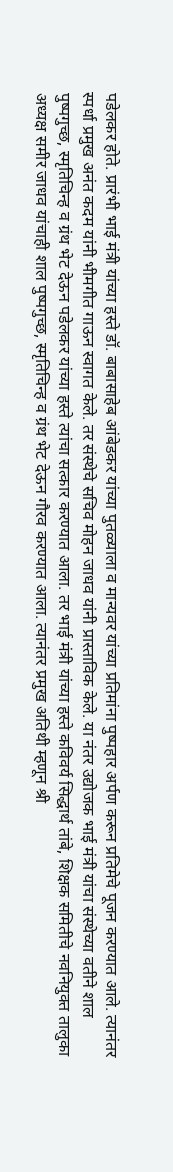पडेलकर होते. प्रारंभी भाई मंत्री यांच्या हस्ते डॉ. बाबासाहेब आंबेडकर यांच्या पुतळ्याला व मान्यवर यांच्या प्रतिमांना पुष्पहार अर्पण करून प्रतिमेचे पूजन करण्यात आले. त्यानंतर स्पर्धा प्रमुख अनंत कदम यांनी भीमगीत गाऊन स्वागत केले. तर संस्थेचे सचिव मोहन जाधव यांनी प्रास्ताविक केले. या नंतर उद्योजक भाई मंत्री यांचा संस्थेच्या वतीने शाल पुष्पगुच्छ, स्मृतिचिन्ह व ग्रंथ भेट देऊन पडेलकर यांच्या हस्ते त्यांचा सत्कार करण्यात आला. तर भाई मंत्री यांच्या हस्ते कविवर्य सिद्धार्थ तांबे, शिक्षक समितीचे नवनियुक्त तालुका अध्यक्ष समीर जाधव यांचाही शाल पुष्पगुच्छ, स्मृतिचिन्ह व ग्रंथ भेट देऊन गौरव करण्यात आला. त्यानंतर प्रमुख अतिथी म्हणून श्री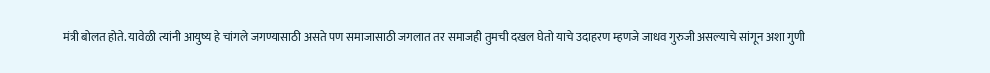मंत्री बोलत होते. यावेळी त्यांनी आयुष्य हे चांगले जगण्यासाठी असते पण समाजासाठी जगलात तर समाजही तुमची दखल घेतो याचे उदाहरण म्हणजे जाधव गुरुजी असल्याचे सांगून अशा गुणी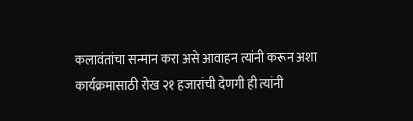कलावंतांचा सन्मान करा असे आवाहन त्यांनी करून अशा कार्यक्रमासाठी रोख २१ हजारांची देणगी ही त्यांनी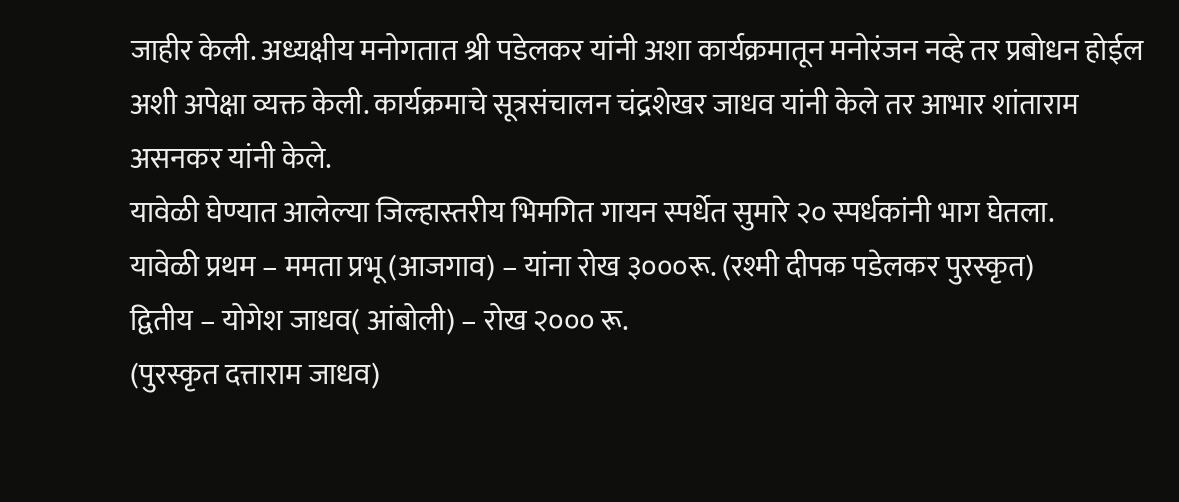जाहीर केली. अध्यक्षीय मनोगतात श्री पडेलकर यांनी अशा कार्यक्रमातून मनोरंजन नव्हे तर प्रबोधन होईल अशी अपेक्षा व्यक्त केली. कार्यक्रमाचे सूत्रसंचालन चंद्रशेखर जाधव यांनी केले तर आभार शांताराम असनकर यांनी केले.
यावेळी घेण्यात आलेल्या जिल्हास्तरीय भिमगित गायन स्पर्धेत सुमारे २० स्पर्धकांनी भाग घेतला.
यावेळी प्रथम – ममता प्रभू (आजगाव) – यांना रोख ३०००रू. (रश्मी दीपक पडेलकर पुरस्कृत)
द्वितीय – योगेश जाधव( आंबोली) – रोख २००० रू.
(पुरस्कृत दत्ताराम जाधव)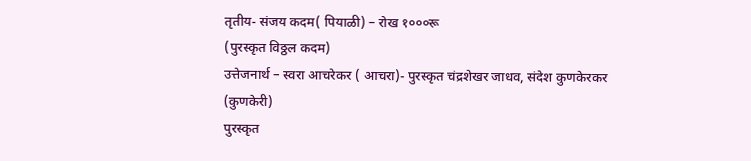तृतीय- संजय कदम( पियाळी) – रोख १०००रू
(पुरस्कृत विठ्ठल कदम)
उत्तेजनार्थ – स्वरा आचरेकर ( आचरा)- पुरस्कृत चंद्रशेखर जाधव, संदेश कुणकेरकर (कुणकेरी)
पुरस्कृत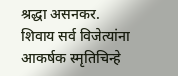श्रद्धा असनकर.
शिवाय सर्व विजेत्यांना आकर्षक स्मृतिचिन्हे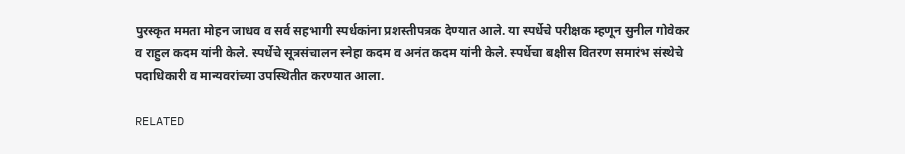पुरस्कृत ममता मोहन जाधव व सर्व सहभागी स्पर्धकांना प्रशस्तीपत्रक देण्यात आले. या स्पर्धेचे परीक्षक म्हणून सुनील गोवेकर व राहुल कदम यांनी केले. स्पर्धेचे सूत्रसंचालन स्नेहा कदम व अनंत कदम यांनी केले. स्पर्धेचा बक्षीस वितरण समारंभ संस्थेचे पदाधिकारी व मान्यवरांच्या उपस्थितीत करण्यात आला.

RELATED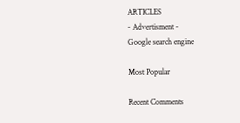ARTICLES
- Advertisment -
Google search engine

Most Popular

Recent Comments